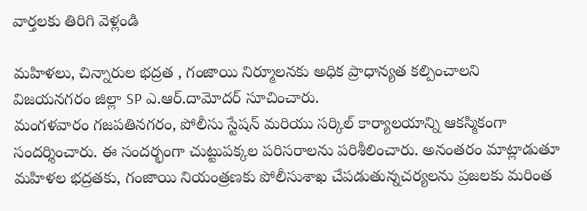వార్తలకు తిరిగి వెళ్లండి

మహిళలు, చిన్నారుల భద్రత , గంజాయి నిర్మూలనకు అధిక ప్రాధాన్యత కల్పించాలని
విజయనగరం జిల్లా SP ఎ.ఆర్.దామోదర్ సూచించారు.
మంగళవారం గజపతినగరం, పోలీసు స్టేషన్ మరియు సర్కిల్ కార్యాలయాన్ని ఆకస్మికంగా సందర్శించారు. ఈ సందర్భంగా చుట్టుపక్కల పరిసరాలను పరిశీలించారు. అనంతరం మాట్లాడుతూ మహిళల భద్రతకు, గంజాయి నియంత్రణకు పోలీసుశాఖ చేపడుతున్నచర్యలను ప్రజలకు మరింత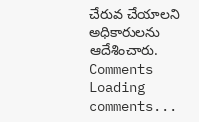చేరువ చేయాలని అధికారులను ఆదేశించారు.
Comments
Loading comments...